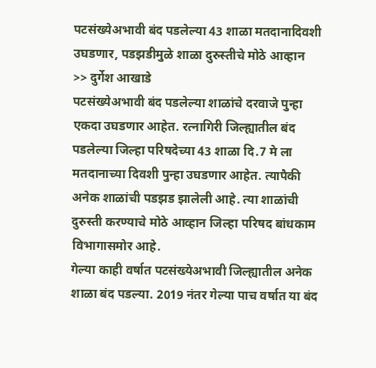पटसंख्येअभावी बंद पडलेल्या 43 शाळा मतदानादिवशी उघडणार, पडझडीमुळे शाळा दुरुस्तीचे मोठे आव्हान
>> दुर्गेश आखाडे
पटसंख्येअभावी बंद पडलेल्या शाळांचे दरवाजे पुन्हा एकदा उघडणार आहेत. रत्नागिरी जिल्ह्यातील बंद पडलेल्या जिल्हा परिषदेच्या 43 शाळा दि.7 मे ला मतदानाच्या दिवशी पुन्हा उघडणार आहेत. त्यापैकी अनेक शाळांची पडझड झालेली आहे. त्या शाळांची दुरुस्ती करण्याचे मोठे आव्हान जिल्हा परिषद बांधकाम विभागासमोर आहे.
गेल्या काही वर्षात पटसंख्येअभावी जिल्ह्यातील अनेक शाळा बंद पडल्या. 2019 नंतर गेल्या पाच वर्षात या बंद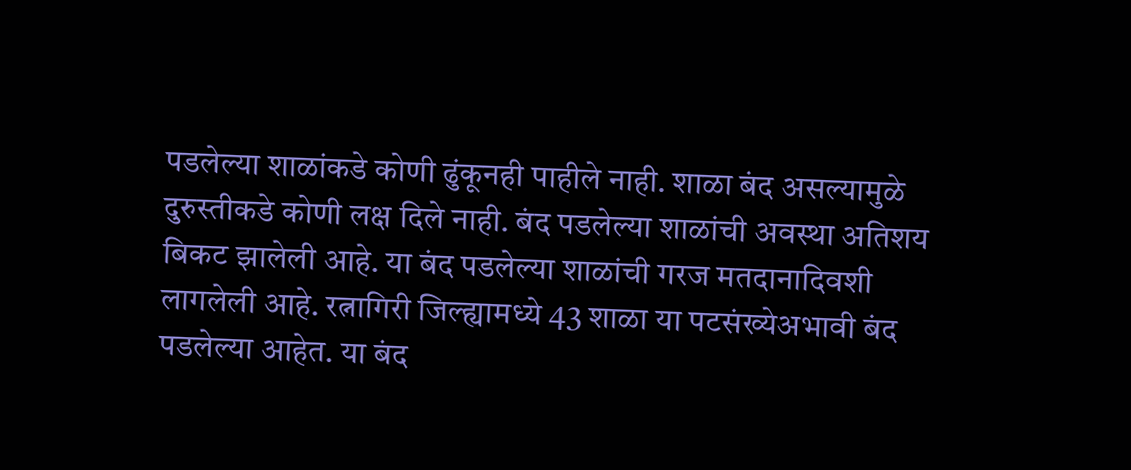पडलेल्या शाळांकडे कोणी ढुंकूनही पाहीले नाही. शाळा बंद असल्यामुळे दुरुस्तीकडे कोणी लक्ष दिले नाही. बंद पडलेल्या शाळांची अवस्था अतिशय बिकट झालेली आहे. या बंद पडलेल्या शाळांची गरज मतदानादिवशी लागलेली आहे. रत्नागिरी जिल्ह्यामध्ये 43 शाळा या पटसंख्येअभावी बंद पडलेल्या आहेत. या बंद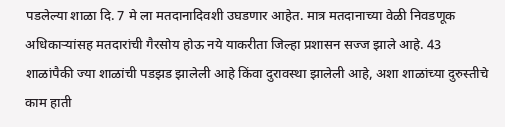पडलेल्या शाळा दि. 7 मे ला मतदानादिवशी उघडणार आहेत. मात्र मतदानाच्या वेळी निवडणूक अधिकाऱ्यांसह मतदारांची गैरसोय होऊ नये याकरीता जिल्हा प्रशासन सज्ज झाले आहे. 43 शाळांपैकी ज्या शाळांची पडझड झालेली आहे किंवा दुरावस्था झालेली आहे, अशा शाळांच्या दुरुस्तीचे काम हाती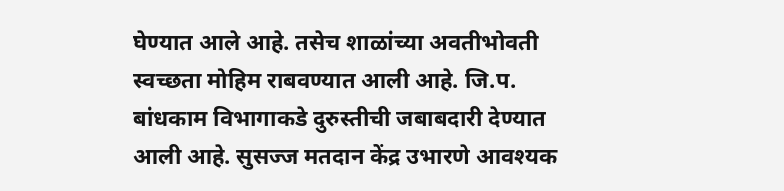घेण्यात आले आहे. तसेच शाळांच्या अवतीभोवती स्वच्छता मोहिम राबवण्यात आली आहे. जि.प. बांधकाम विभागाकडे दुरुस्तीची जबाबदारी देण्यात आली आहे. सुसज्ज मतदान केंद्र उभारणे आवश्यक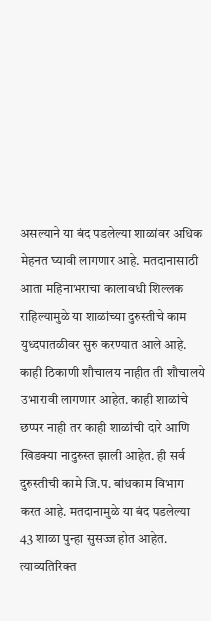असल्याने या बंद पडलेल्या शाळांवर अधिक मेहनत घ्यावी लागणार आहे. मतदानासाठी आता महिनाभराचा कालावधी शिल्लक राहिल्यामुळे या शाळांच्या दुरुस्तीचे काम युध्दपातळीवर सुरु करण्यात आले आहे. काही ठिकाणी शौचालय नाहीत ती शौचालये उभारावी लागणार आहेत. काही शाळांचे छप्पर नाही तर काही शाळांची दारे आणि खिडक्या नादुरुस्त झाली आहेत. ही सर्व दुरुस्तीची कामे जि.प. बांधकाम विभाग करत आहे. मतदानामुळे या बंद पडलेल्या 43 शाळा पुन्हा सुसज्ज होत आहेत. त्याव्यतिरिक्त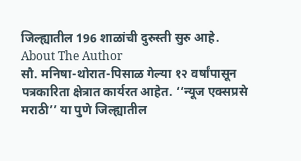जिल्ह्यातील 196 शाळांची दुरुस्ती सुरु आहे.
About The Author
सौ. मनिषा-थोरात-पिसाळ गेल्या १२ वर्षांपासून पत्रकारिता क्षेत्रात कार्यरत आहेत. ‘‘न्यूज एक्सप्रसे मराठी’’ या पुणे जिल्ह्यातील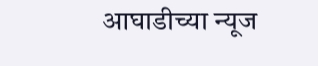आघाडीच्या न्यूज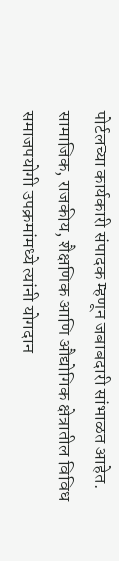पोर्टलच्या कार्यकारी संपादक म्हणून जबाबदारी सांभाळत आहेत. सामाजिक, राजकीय, शैक्षणिक आणि औद्योगिक क्षेत्रातील विविध समाजपयोगी उपक्रमांमध्ये त्यांनी योगदान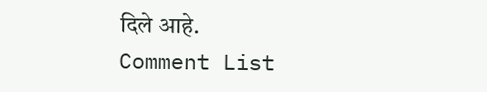दिले आहे.
Comment List